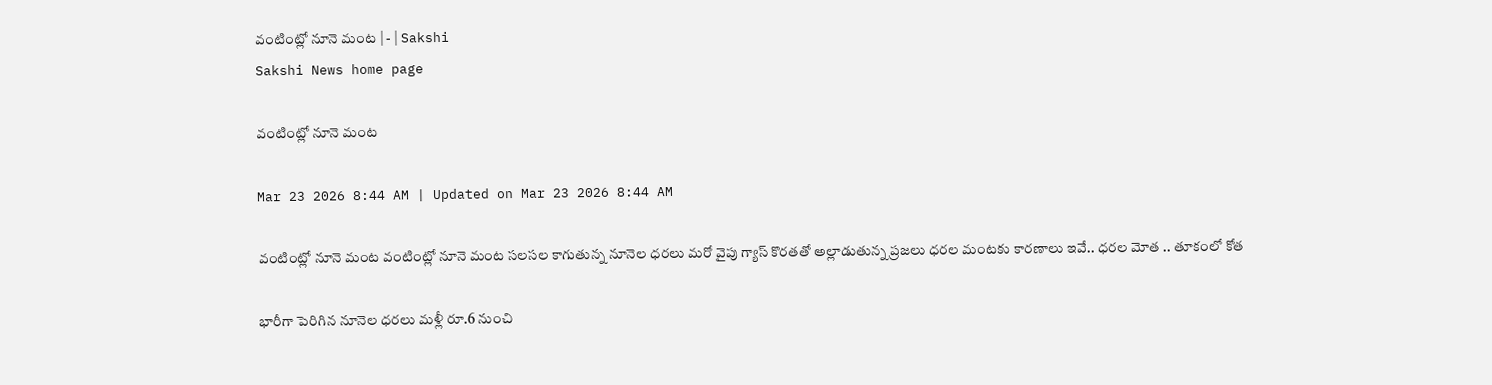వంటింట్లో నూనె మంట | - | Sakshi
Sakshi News home page

వంటింట్లో నూనె మంట

Mar 23 2026 8:44 AM | Updated on Mar 23 2026 8:44 AM

వంటింట్లో నూనె మంట వంటింట్లో నూనె మంట సలసల కాగుతున్న నూనెల ధరలు మరో వైపు గ్యాస్‌ కొరతతో అల్లాడుతున్న ప్రజలు ధరల మంటకు కారణాలు ఇవే.. ధరల మోత .. తూకంలో కోత

భారీగా పెరిగిన నూనెల ధరలు మళ్లీ రూ.6 నుంచి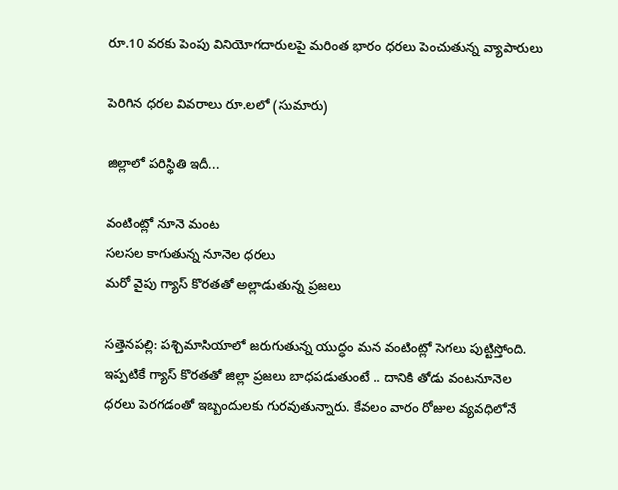రూ.10 వరకు పెంపు వినియోగదారులపై మరింత భారం ధరలు పెంచుతున్న వ్యాపారులు

పెరిగిన ధరల వివరాలు రూ.లలో (సుమారు)

జిల్లాలో పరిస్థితి ఇదీ...

వంటింట్లో నూనె మంట
సలసల కాగుతున్న నూనెల ధరలు
మరో వైపు గ్యాస్‌ కొరతతో అల్లాడుతున్న ప్రజలు

సత్తెనపల్లి: పశ్చిమాసియాలో జరుగుతున్న యుద్ధం మన వంటింట్లో సెగలు పుట్టిస్తోంది. ఇప్పటికే గ్యాస్‌ కొరతతో జిల్లా ప్రజలు బాధపడుతుంటే .. దానికి తోడు వంటనూనెల ధరలు పెరగడంతో ఇబ్బందులకు గురవుతున్నారు. కేవలం వారం రోజుల వ్యవధిలోనే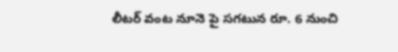లీటర్‌ వంట నూనె పై సగటున రూ. 6 నుంచి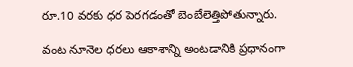రూ.10 వరకు ధర పెరగడంతో బెంబేలెత్తిపోతున్నారు.

వంట నూనెల ధరలు ఆకాశాన్ని అంటడానికి ప్రధానంగా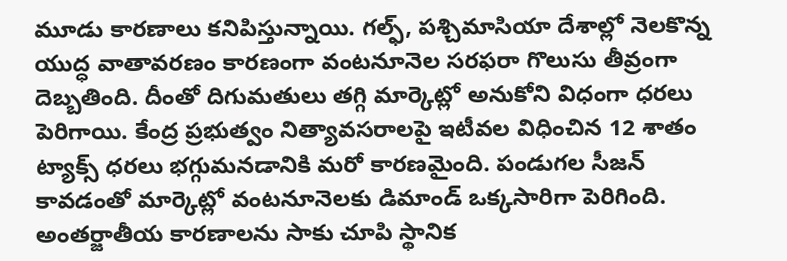మూడు కారణాలు కనిపిస్తున్నాయి. గల్ఫ్‌, పశ్చిమాసియా దేశాల్లో నెలకొన్న యుద్ధ వాతావరణం కారణంగా వంటనూనెల సరఫరా గొలుసు తీవ్రంగా దెబ్బతింది. దీంతో దిగుమతులు తగ్గి మార్కెట్లో అనుకోని విధంగా ధరలు పెరిగాయి. కేంద్ర ప్రభుత్వం నిత్యావసరాలపై ఇటీవల విధించిన 12 శాతం ట్యాక్స్‌ ధరలు భగ్గుమనడానికి మరో కారణమైంది. పండుగల సీజన్‌ కావడంతో మార్కెట్లో వంటనూనెలకు డిమాండ్‌ ఒక్కసారిగా పెరిగింది. అంతర్జాతీయ కారణాలను సాకు చూపి స్థానిక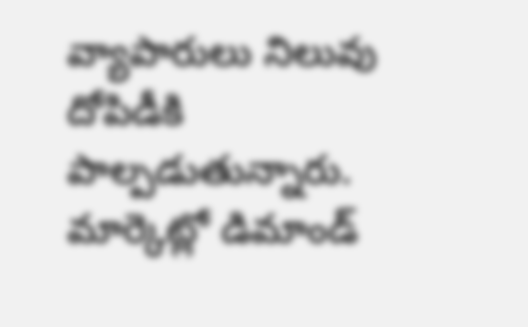వ్యాపారులు నిలువు దోపిడీకి పాల్పడుతున్నారు. మార్కెట్లో డిమాండ్‌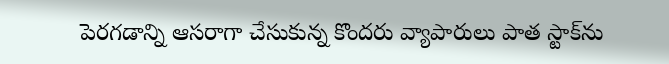పెరగడాన్ని ఆసరాగా చేసుకున్న కొందరు వ్యాపారులు పాత స్టాక్‌ను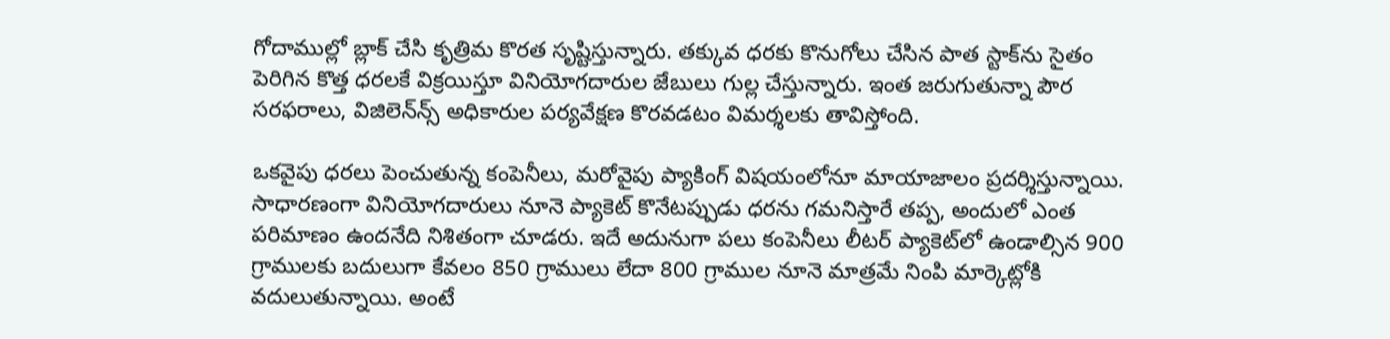గోదాముల్లో బ్లాక్‌ చేసి కృత్రిమ కొరత సృష్టిస్తున్నారు. తక్కువ ధరకు కొనుగోలు చేసిన పాత స్టాక్‌ను సైతం పెరిగిన కొత్త ధరలకే విక్రయిస్తూ వినియోగదారుల జేబులు గుల్ల చేస్తున్నారు. ఇంత జరుగుతున్నా పౌర సరఫరాలు, విజిలెన్‌న్స్‌ అధికారుల పర్యవేక్షణ కొరవడటం విమర్శలకు తావిస్తోంది.

ఒకవైపు ధరలు పెంచుతున్న కంపెనీలు, మరోవైపు ప్యాకింగ్‌ విషయంలోనూ మాయాజాలం ప్రదర్శిస్తున్నాయి. సాధారణంగా వినియోగదారులు నూనె ప్యాకెట్‌ కొనేటప్పుడు ధరను గమనిస్తారే తప్ప, అందులో ఎంత పరిమాణం ఉందనేది నిశితంగా చూడరు. ఇదే అదునుగా పలు కంపెనీలు లీటర్‌ ప్యాకెట్‌లో ఉండాల్సిన 900 గ్రాములకు బదులుగా కేవలం 850 గ్రాములు లేదా 800 గ్రాముల నూనె మాత్రమే నింపి మార్కెట్లోకి వదులుతున్నాయి. అంటే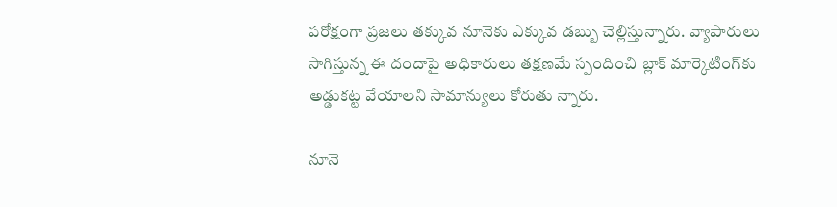పరోక్షంగా ప్రజలు తక్కువ నూనెకు ఎక్కువ డబ్బు చెల్లిస్తున్నారు. వ్యాపారులు సాగిస్తున్న ఈ దందాపై అధికారులు తక్షణమే స్పందించి బ్లాక్‌ మార్కెటింగ్‌కు అడ్డుకట్ట వేయాలని సామాన్యులు కోరుతు న్నారు.

నూనె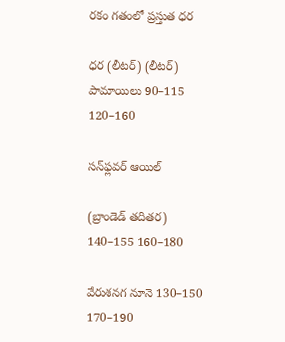రకం గతంలో ప్రస్తుత ధర

ధర (లీటర్‌) (లీటర్‌) పామాయిలు 90–115 120–160

సన్‌ఫ్లవర్‌ ఆయిల్‌

(బ్రాండెడ్‌ తదితర) 140–155 160–180

వేరుశనగ నూనె 130–150 170–190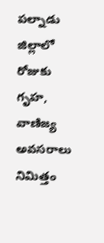పల్నాడు జిల్లాలో రోజుకు గృహ, వాణిజ్య అవసరాలు నిమిత్తం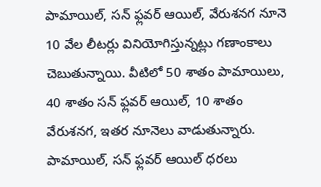పామాయిల్‌, సన్‌ ఫ్లవర్‌ ఆయిల్‌, వేరుశనగ నూనె 10 వేల లీటర్లు వినియోగిస్తున్నట్లు గణాంకాలు చెబుతున్నాయి. వీటిలో 50 శాతం పామాయిలు, 40 శాతం సన్‌ ఫ్లవర్‌ ఆయిల్‌, 10 శాతం వేరుశనగ, ఇతర నూనెలు వాడుతున్నారు. పామాయిల్‌, సన్‌ ఫ్లవర్‌ ఆయిల్‌ ధరలు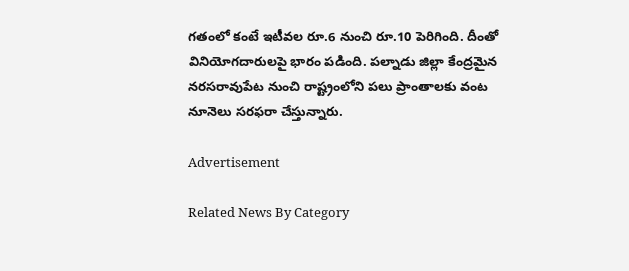గతంలో కంటే ఇటీవల రూ.6 నుంచి రూ.10 పెరిగింది. దీంతో వినియోగదారులపై భారం పడింది. పల్నాడు జిల్లా కేంద్రమైన నరసరావుపేట నుంచి రాష్ట్రంలోని పలు ప్రాంతాలకు వంట నూనెలు సరఫరా చేస్తున్నారు.

Advertisement

Related News By Category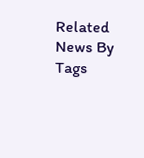Related News By Tags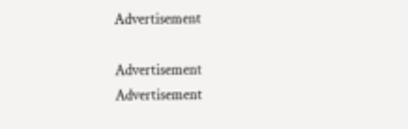Advertisement

Advertisement
Advertisement